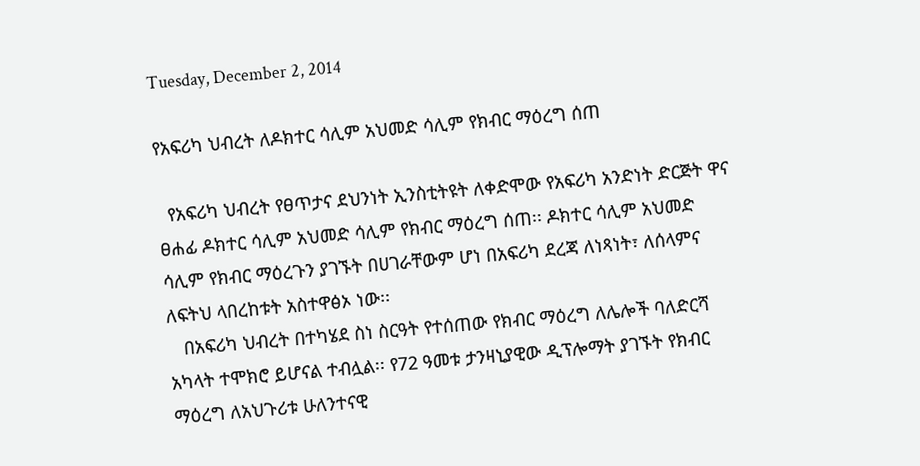Tuesday, December 2, 2014

የአፍሪካ ህብረት ለዶክተር ሳሊም አህመድ ሳሊም የክብር ማዕረግ ሰጠ

  የአፍሪካ ህብረት የፀጥታና ደህንነት ኢንስቲትዩት ለቀድሞው የአፍሪካ አንድነት ድርጅት ዋና ፀሐፊ ዶክተር ሳሊም አህመድ ሳሊም የክብር ማዕረግ ሰጠ፡፡ ዶክተር ሳሊም አህመድ ሳሊም የክብር ማዕረጉን ያገኙት በሀገራቸውም ሆነ በአፍሪካ ደረጃ ለነጻነት፣ ለሰላምና ለፍትህ ላበረከቱት አስተዋፅኦ ነው፡፡
   በአፍሪካ ህብረት በተካሄደ ስነ ስርዓት የተሰጠው የክብር ማዕረግ ለሌሎች ባለድርሻ አካላት ተሞክሮ ይሆናል ተብሏል፡፡ የ72 ዓመቱ ታንዛኒያዊው ዲፕሎማት ያገኙት የክብር ማዕረግ ለአህጉሪቱ ሁለንተናዊ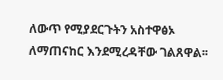ለውጥ የሚያደርጉትን አስተዋፅኦ ለማጠናከር እንደሚረዳቸው ገልጸዋል፡፡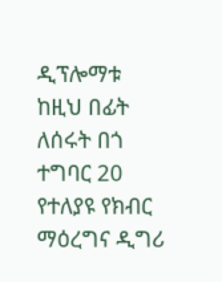ዲፕሎማቱ ከዚህ በፊት ለሰሩት በጎ ተግባር 20 የተለያዩ የክብር ማዕረግና ዲግሪ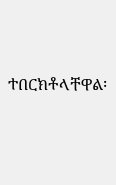ተበርክቶላቸዋል፡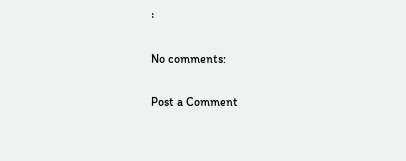፡

No comments:

Post a Comment